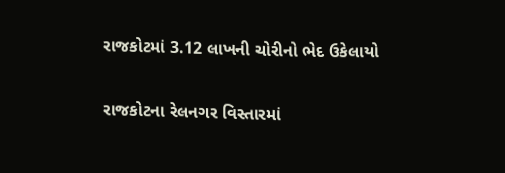રાજકોટમાં 3.12 લાખની ચોરીનો ભેદ ઉકેલાયો

રાજકોટના રેલનગર વિસ્તારમાં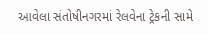આવેલા સંતોષીનગરમાં રેલવેના ટ્રેકની સામે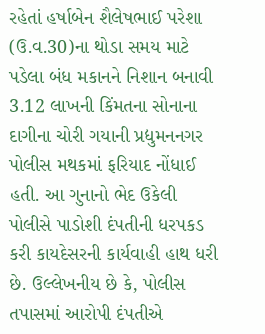રહેતાં હર્ષાબેન શૈલેષભાઈ પરેશા (ઉ.વ.30)ના થોડા સમય માટે પડેલા બંધ મકાનને નિશાન બનાવી 3.12 લાખની કિંમતના સોનાના દાગીના ચોરી ગયાની પ્રદ્યુમનનગર પોલીસ મથકમાં ફરિયાદ નોંધાઈ હતી. આ ગુનાનો ભેદ ઉકેલી પોલીસે પાડોશી દંપતીની ધરપકડ કરી કાયદેસરની કાર્યવાહી હાથ ધરી છે. ઉલ્લેખનીય છે કે, પોલીસ તપાસમાં આરોપી દંપતીએ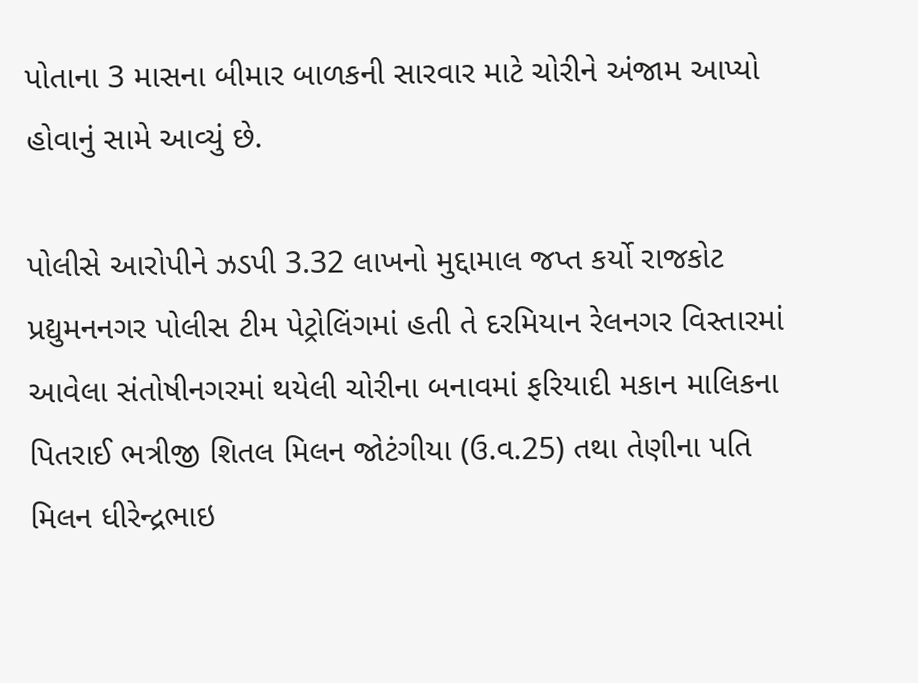પોતાના 3 માસના બીમાર બાળકની સારવાર માટે ચોરીને અંજામ આપ્યો હોવાનું સામે આવ્યું છે.

પોલીસે આરોપીને ઝડપી 3.32 લાખનો મુદ્દામાલ જપ્ત કર્યો રાજકોટ પ્રદ્યુમનનગર પોલીસ ટીમ પેટ્રોલિંગમાં હતી તે દરમિયાન રેલનગર વિસ્તારમાં આવેલા સંતોષીનગરમાં થયેલી ચોરીના બનાવમાં ફરિયાદી મકાન માલિકના પિતરાઈ ભત્રીજી શિતલ મિલન જોટંગીયા (ઉ.વ.25) તથા તેણીના પતિ મિલન ધીરેન્‍દ્રભાઇ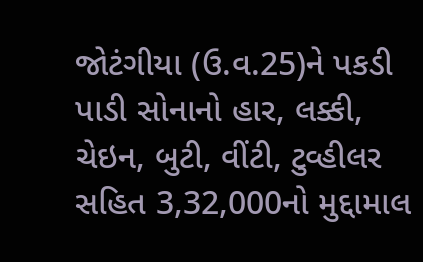જોટંગીયા (ઉ.વ.25)ને પકડી પાડી સોનાનો હાર, લક્કી, ચેઇન, બુટી, વીંટી, ટુવ્‍હીલર સહિત 3,32,000નો મુદ્દામાલ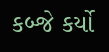કબ્‍જે કર્યો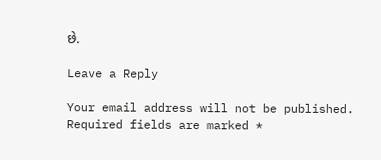છે.

Leave a Reply

Your email address will not be published. Required fields are marked *